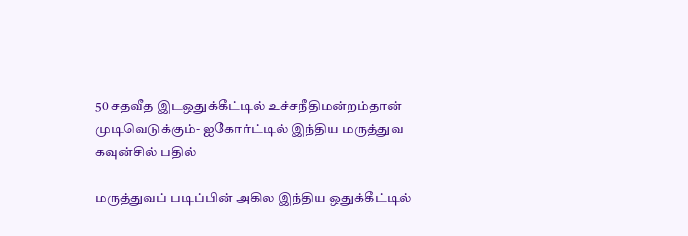50 சதவீத இடஒதுக்கீட்டில் உச்சநீதிமன்றம்தான் முடிவெடுக்கும்- ஐகோர்ட்டில் இந்திய மருத்துவ கவுன்சில் பதில்

மருத்துவப் படிப்பின் அகில இந்திய ஒதுக்கீட்டில்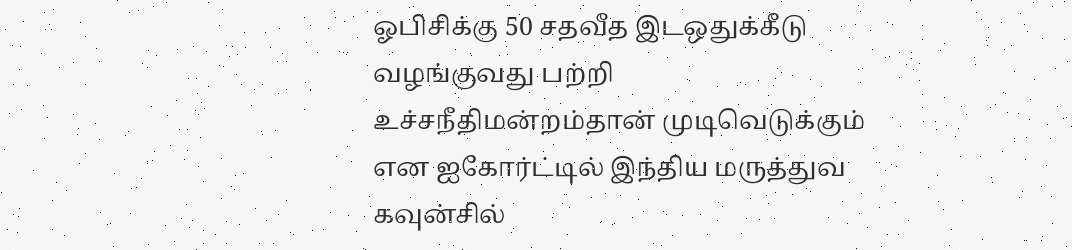ஓபிசிக்கு 50 சதவீத இடஒதுக்கீடு வழங்குவது பற்றி உச்சநீதிமன்றம்தான் முடிவெடுக்கும் என ஐகோர்ட்டில் இந்திய மருத்துவ கவுன்சில்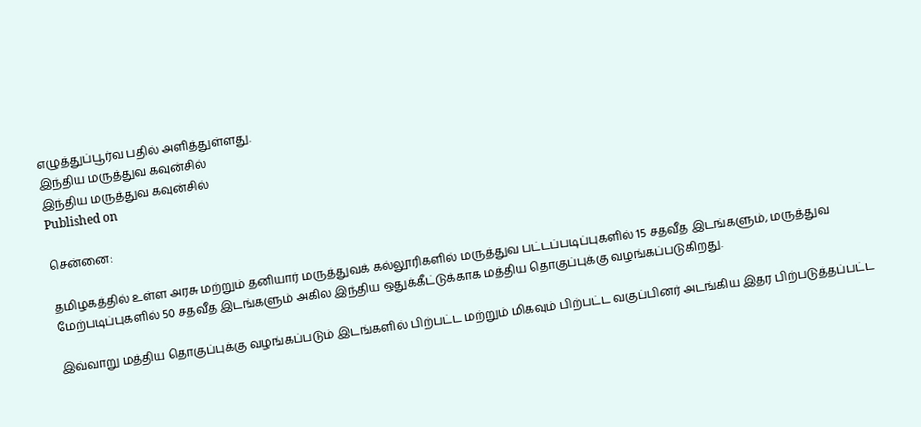எழுத்துப்பூர்வ பதில் அளித்துள்ளது.
இந்திய மருத்துவ கவுன்சில்
இந்திய மருத்துவ கவுன்சில்
Published on

சென்னை:

தமிழகத்தில் உள்ள அரசு மற்றும் தனியார் மருத்துவக் கல்லூரிகளில் மருத்துவ பட்டப்படிப்புகளில் 15 சதவீத இடங்களும், மருத்துவ மேற்படிப்புகளில் 50 சதவீத இடங்களும் அகில இந்திய ஒதுக்கீட்டுக்காக மத்திய தொகுப்புக்கு வழங்கப்படுகிறது.

இவ்வாறு மத்திய தொகுப்புக்கு வழங்கப்படும் இடங்களில் பிற்பட்ட மற்றும் மிகவும் பிற்பட்ட வகுப்பினர் அடங்கிய இதர பிற்படுத்தப்பட்ட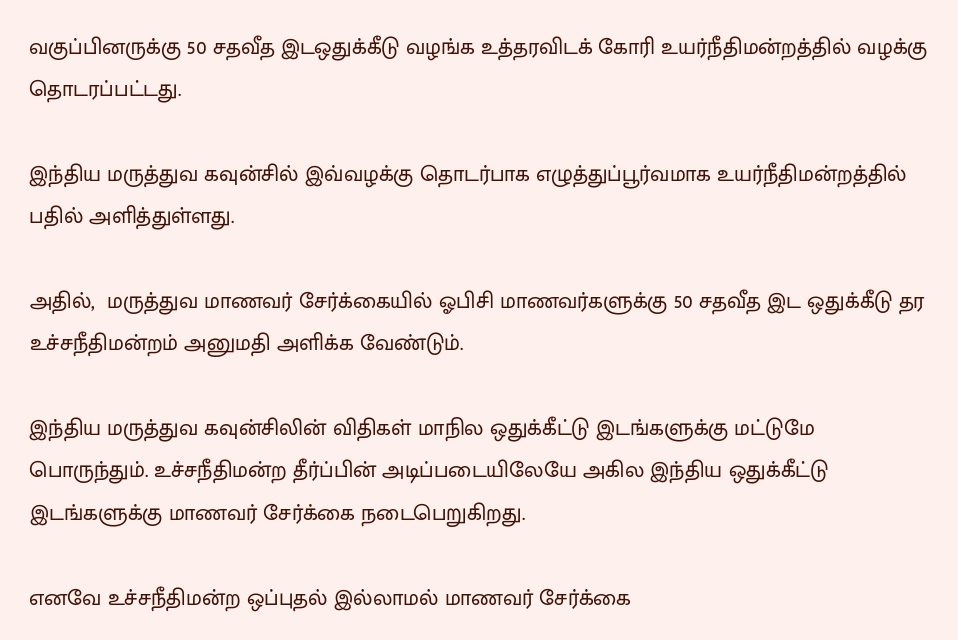வகுப்பினருக்கு 50 சதவீத இடஒதுக்கீடு வழங்க உத்தரவிடக் கோரி உயர்நீதிமன்றத்தில் வழக்கு தொடரப்பட்டது.

இந்திய மருத்துவ கவுன்சில் இவ்வழக்கு தொடர்பாக எழுத்துப்பூர்வமாக உயர்நீதிமன்றத்தில் பதில் அளித்துள்ளது.

அதில்,  மருத்துவ மாணவர் சேர்க்கையில் ஓபிசி மாணவர்களுக்கு 50 சதவீத இட ஒதுக்கீடு தர உச்சநீதிமன்றம் அனுமதி அளிக்க வேண்டும்.

இந்திய மருத்துவ கவுன்சிலின் விதிகள் மாநில ஒதுக்கீட்டு இடங்களுக்கு மட்டுமே பொருந்தும். உச்சநீதிமன்ற தீர்ப்பின் அடிப்படையிலேயே அகில இந்திய ஒதுக்கீட்டு இடங்களுக்கு மாணவர் சேர்க்கை நடைபெறுகிறது.

எனவே உச்சநீதிமன்ற ஒப்புதல் இல்லாமல் மாணவர் சேர்க்கை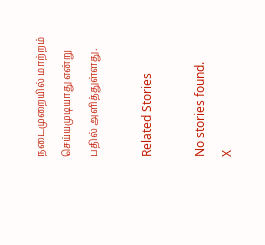நடைமுறையில் மாற்றம் செய்யமுடியாது என்று பதில் அளித்துள்ளது.

Related Stories

No stories found.
X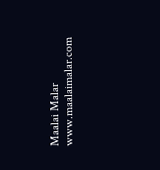Maalai Malar
www.maalaimalar.com